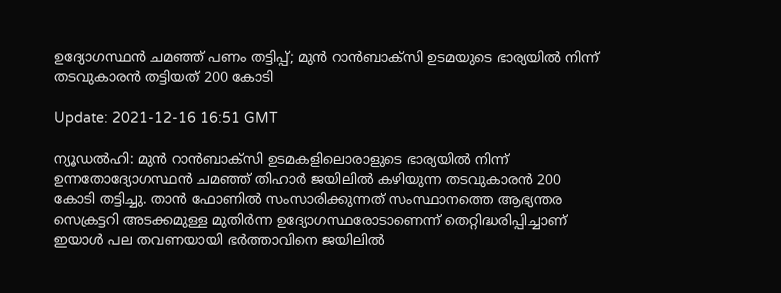ഉദ്യോഗസ്ഥന്‍ ചമഞ്ഞ് പണം തട്ടിപ്പ്; മുന്‍ റാന്‍ബാക്‌സി ഉടമയുടെ ഭാര്യയില്‍ നിന്ന് തടവുകാരന്‍ തട്ടിയത് 200 കോടി

Update: 2021-12-16 16:51 GMT

ന്യൂഡല്‍ഹി: മുന്‍ റാന്‍ബാക്‌സി ഉടമകളിലൊരാളുടെ ഭാര്യയില്‍ നിന്ന് ഉന്നതോദ്യോഗസ്ഥന്‍ ചമഞ്ഞ് തിഹാര്‍ ജയിലില്‍ കഴിയുന്ന തടവുകാരന്‍ 200 കോടി തട്ടിച്ചു. താന്‍ ഫോണില്‍ സംസാരിക്കുന്നത് സംസ്ഥാനത്തെ ആഭ്യന്തര സെക്രട്ടറി അടക്കമുള്ള മുതിര്‍ന്ന ഉദ്യോഗസ്ഥരോടാണെന്ന് തെറ്റിദ്ധരിപ്പിച്ചാണ് ഇയാള്‍ പല തവണയായി ഭര്‍ത്താവിനെ ജയിലില്‍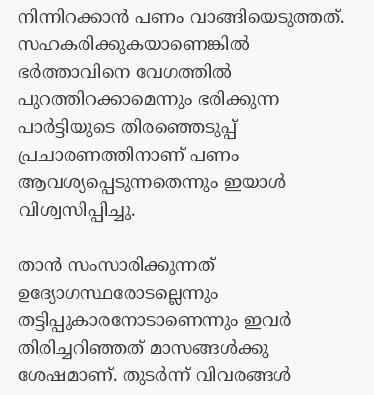നിന്നിറക്കാന്‍ പണം വാങ്ങിയെടുത്തത്. സഹകരിക്കുകയാണെങ്കില്‍ ഭര്‍ത്താവിനെ വേഗത്തില്‍ പുറത്തിറക്കാമെന്നും ഭരിക്കുന്ന പാര്‍ട്ടിയുടെ തിരഞ്ഞെടുപ്പ് പ്രചാരണത്തിനാണ് പണം ആവശ്യപ്പെടുന്നതെന്നും ഇയാള്‍ വിശ്വസിപ്പിച്ചു.

താന്‍ സംസാരിക്കുന്നത് ഉദ്യോഗസ്ഥരോടല്ലെന്നും തട്ടിപ്പുകാരനോടാണെന്നും ഇവര്‍ തിരിച്ചറിഞ്ഞത് മാസങ്ങള്‍ക്കു ശേഷമാണ്. തുടര്‍ന്ന് വിവരങ്ങള്‍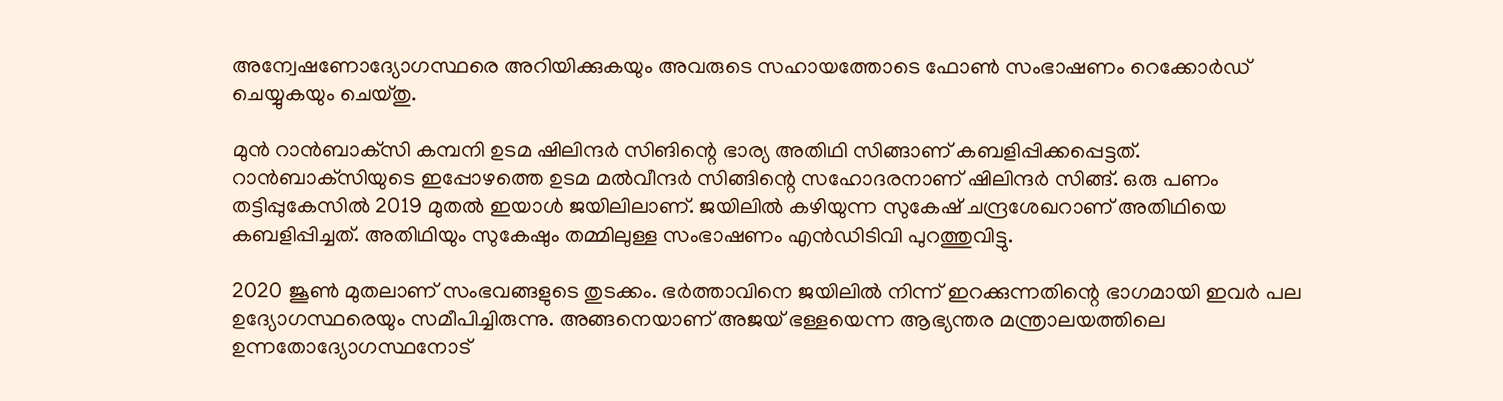അന്വേഷണോദ്യോഗസ്ഥരെ അറിയിക്കുകയും അവരുടെ സഹായത്തോടെ ഫോണ്‍ സംഭാഷണം റെക്കോര്‍ഡ് ചെയ്യുകയും ചെയ്തു.

മുന്‍ റാന്‍ബാക്‌സി കമ്പനി ഉടമ ഷിലിന്ദര്‍ സിങിന്റെ ഭാര്യ അതിഥി സിങ്ങാണ് കബളിപ്പിക്കപ്പെട്ടത്. റാന്‍ബാക്‌സിയുടെ ഇപ്പോഴത്തെ ഉടമ മല്‍വീന്ദര്‍ സിങ്ങിന്റെ സഹോദരനാണ് ഷിലിന്ദര്‍ സിങ്ങ്. ഒരു പണം തട്ടിപ്പുകേസില്‍ 2019 മുതല്‍ ഇയാള്‍ ജയിലിലാണ്. ജയിലില്‍ കഴിയുന്ന സുകേഷ് ചന്ദ്രശേഖറാണ് അതിഥിയെ കബളിപ്പിച്ചത്. അതിഥിയും സുകേഷും തമ്മിലുള്ള സംഭാഷണം എന്‍ഡിടിവി പുറത്തുവിട്ടു.

2020 ജൂണ്‍ മുതലാണ് സംഭവങ്ങളുടെ തുടക്കം. ഭര്‍ത്താവിനെ ജയിലില്‍ നിന്ന് ഇറക്കുന്നതിന്റെ ഭാഗമായി ഇവര്‍ പല ഉദ്യോഗസ്ഥരെയും സമീപിച്ചിരുന്നു. അങ്ങനെയാണ് അജയ് ഭള്ളയെന്ന ആഭ്യന്തര മന്ത്രാലയത്തിലെ ഉന്നതോദ്യോഗസ്ഥനോട്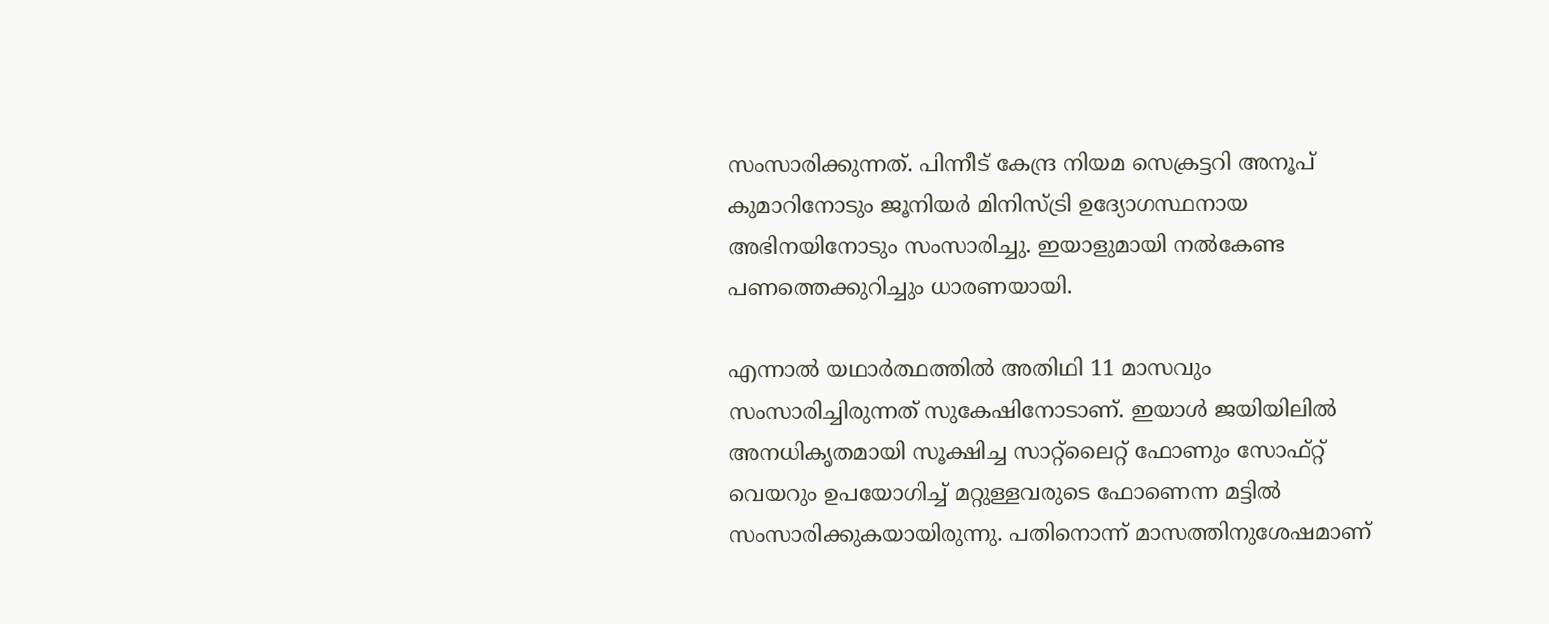സംസാരിക്കുന്നത്. പിന്നീട് കേന്ദ്ര നിയമ സെക്രട്ടറി അനൂപ് കുമാറിനോടും ജൂനിയര്‍ മിനിസ്ട്രി ഉദ്യോഗസ്ഥനായ അഭിനയിനോടും സംസാരിച്ചു. ഇയാളുമായി നല്‍കേണ്ട പണത്തെക്കുറിച്ചും ധാരണയായി.

എന്നാല്‍ യഥാര്‍ത്ഥത്തില്‍ അതിഥി 11 മാസവും സംസാരിച്ചിരുന്നത് സുകേഷിനോടാണ്. ഇയാള്‍ ജയിയിലില്‍ അനധികൃതമായി സൂക്ഷിച്ച സാറ്റ്‌ലൈറ്റ് ഫോണും സോഫ്റ്റ് വെയറും ഉപയോഗിച്ച് മറ്റുള്ളവരുടെ ഫോണെന്ന മട്ടില്‍ സംസാരിക്കുകയായിരുന്നു. പതിനൊന്ന് മാസത്തിനുശേഷമാണ്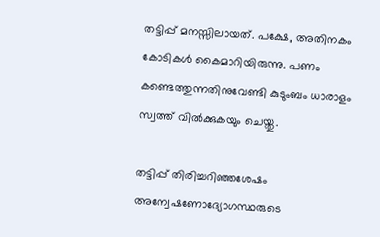തട്ടിപ്പ് മനസ്സിലായത്. പക്ഷേ, അതിനകം കോടികള്‍ കൈമാറിയിരുന്നു. പണം കണ്ടെത്തുന്നതിനുവേണ്ടി കുടുംബം ധാരാളം സ്വത്ത് വില്‍ക്കുകയും ചെയ്തു.

തട്ടിപ്പ് തിരിച്ചറിഞ്ഞശേഷം അന്വേഷണോദ്യോഗസ്ഥരുടെ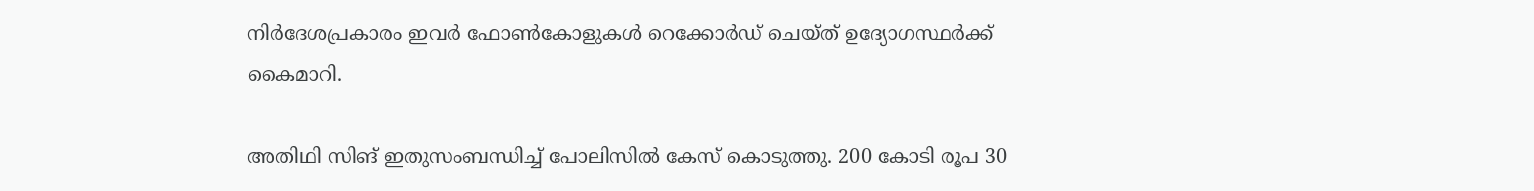നിര്‍ദേശപ്രകാരം ഇവര്‍ ഫോണ്‍കോളുകള്‍ റെക്കോര്‍ഡ് ചെയ്ത് ഉദ്യോഗസ്ഥര്‍ക്ക് കൈമാറി.

അതിഥി സിങ് ഇതുസംബന്ധിച്ച് പോലിസില്‍ കേസ് കൊടുത്തു. 200 കോടി രൂപ 30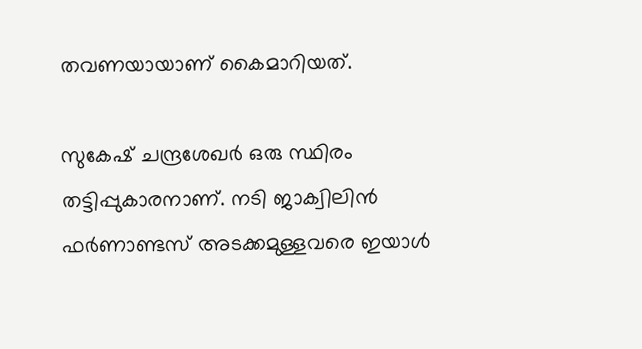തവണയായാണ് കൈമാറിയത്.

സുകേഷ് ചന്ദ്രശേഖര്‍ ഒരു സ്ഥിരം തട്ടിപ്പുകാരനാണ്. നടി ജാക്വിലിന്‍ ഫര്‍ണാണ്ടസ് അടക്കമുള്ളവരെ ഇയാള്‍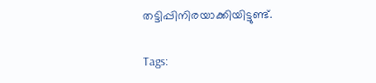തട്ടിപ്പിനിരയാക്കിയിട്ടുണ്ട്.

Tags: